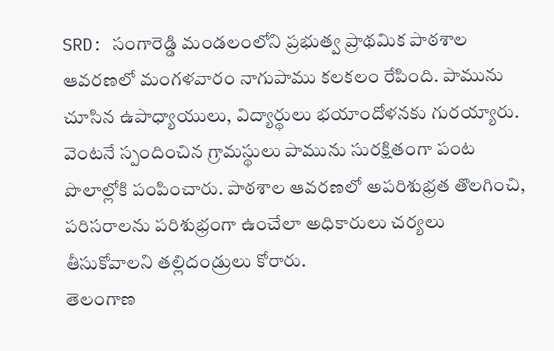SRD: సంగారెడ్డి మండలంలోని ప్రభుత్వ ప్రాథమిక పాఠశాల ఆవరణలో మంగళవారం నాగుపాము కలకలం రేపింది. పామును చూసిన ఉపాధ్యాయులు, విద్యార్థులు భయాందోళనకు గురయ్యారు. వెంటనే స్పందించిన గ్రామస్థులు పామును సురక్షితంగా పంట పొలాల్లోకి పంపించారు. పాఠశాల ఆవరణలో అపరిశుభ్రత తొలగించి, పరిసరాలను పరిశుభ్రంగా ఉంచేలా అధికారులు చర్యలు తీసుకోవాలని తల్లిదండ్రులు కోరారు.
తెలంగాణ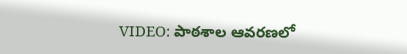VIDEO: పాఠశాల ఆవరణలో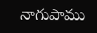నాగుపాము